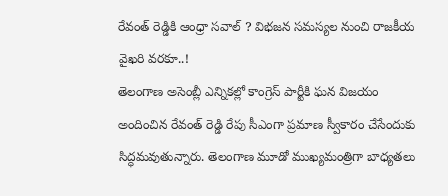రేవంత్ రెడ్డికి ఆంధ్రా సవాల్ ? విభజన సమస్యల నుంచి రాజకీయ వైఖరి వరకూ..!
తెలంగాణ అసెంబ్లీ ఎన్నికల్లో కాంగ్రెస్ పార్టీకి ఘన విజయం అందించిన రేవంత్ రెడ్డి రేపు సీఎంగా ప్రమాణ స్వీకారం చేసేందుకు సిద్ధమవుతున్నారు. తెలంగాణ మూడో ముఖ్యమంత్రిగా బాధ్యతలు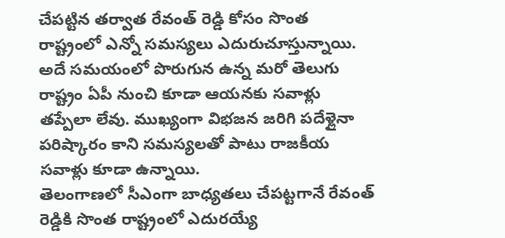చేపట్టిన తర్వాత రేవంత్ రెడ్డి కోసం సొంత రాష్ట్రంలో ఎన్నో సమస్యలు ఎదురుచూస్తున్నాయి. అదే సమయంలో పొరుగున ఉన్న మరో తెలుగు రాష్ట్రం ఏపీ నుంచి కూడా ఆయనకు సవాళ్లు తప్పేలా లేవు. ముఖ్యంగా విభజన జరిగి పదేళ్లైనా పరిష్కారం కాని సమస్యలతో పాటు రాజకీయ సవాళ్లు కూడా ఉన్నాయి.
తెలంగాణలో సీఎంగా బాధ్యతలు చేపట్టగానే రేవంత్ రెడ్డికి సొంత రాష్ట్రంలో ఎదురయ్యే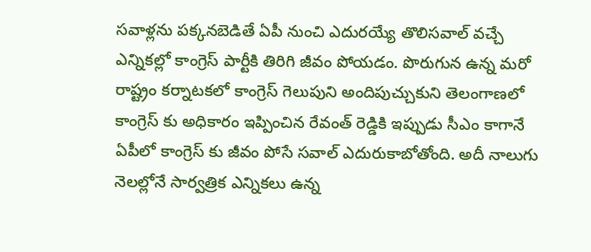సవాళ్లను పక్కనబెడితే ఏపీ నుంచి ఎదురయ్యే తొలిసవాల్ వచ్చే ఎన్నికల్లో కాంగ్రెస్ పార్టీకి తిరిగి జీవం పోయడం. పొరుగున ఉన్న మరో రాష్ట్రం కర్నాటకలో కాంగ్రెస్ గెలుపుని అందిపుచ్చుకుని తెలంగాణలో కాంగ్రెస్ కు అధికారం ఇప్పించిన రేవంత్ రెడ్డికి ఇప్పుడు సీఎం కాగానే ఏపీలో కాంగ్రెస్ కు జీవం పోసే సవాల్ ఎదురుకాబోతోంది. అదీ నాలుగు నెలల్లోనే సార్వత్రిక ఎన్నికలు ఉన్న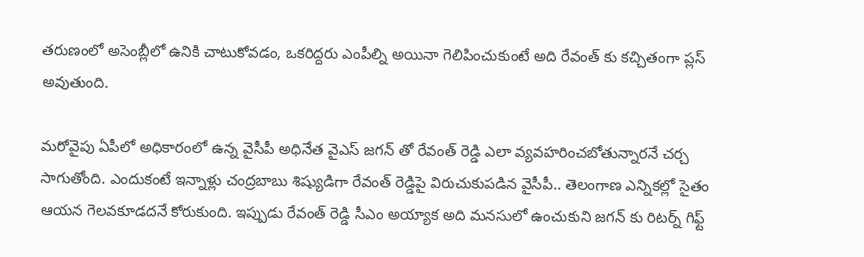తరుణంలో అసెంబ్లీలో ఉనికి చాటుకోవడం, ఒకరిద్దరు ఎంపీల్ని అయినా గెలిపించుకుంటే అది రేవంత్ కు కచ్చితంగా ప్లస్ అవుతుంది.

మరోవైపు ఏపీలో అధికారంలో ఉన్న వైసీపీ అధినేత వైఎస్ జగన్ తో రేవంత్ రెడ్డి ఎలా వ్యవహరించబోతున్నారనే చర్చ సాగుతోంది. ఎందుకంటే ఇన్నాళ్లు చంద్రబాబు శిష్యుడిగా రేవంత్ రెడ్డిపై విరుచుకుపడిన వైసీపీ.. తెలంగాణ ఎన్నికల్లో సైతం ఆయన గెలవకూడదనే కోరుకుంది. ఇప్పుడు రేవంత్ రెడ్డి సీఎం అయ్యాక అది మనసులో ఉంచుకుని జగన్ కు రిటర్న్ గిఫ్ట్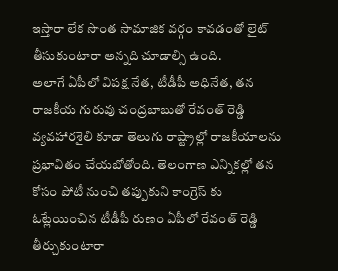ఇస్తారా లేక సొంత సామాజిక వర్గం కావడంతో లైట్ తీసుకుంటారా అన్నది చూడాల్సి ఉంది.
అలాగే ఏపీలో విపక్ష నేత, టీడీపీ అధినేత, తన రాజకీయ గురువు చంద్రబాబుతో రేవంత్ రెడ్డి వ్యవహారశైలి కూడా తెలుగు రాష్ట్రాల్లో రాజకీయాలను ప్రభావితం చేయబోతోంది. తెలంగాణ ఎన్నికల్లో తన కోసం పోటీ నుంచి తప్పుకుని కాంగ్రెస్ కు ఓట్లేయించిన టీడీపీ రుణం ఏపీలో రేవంత్ రెడ్డి తీర్చుకుంటారా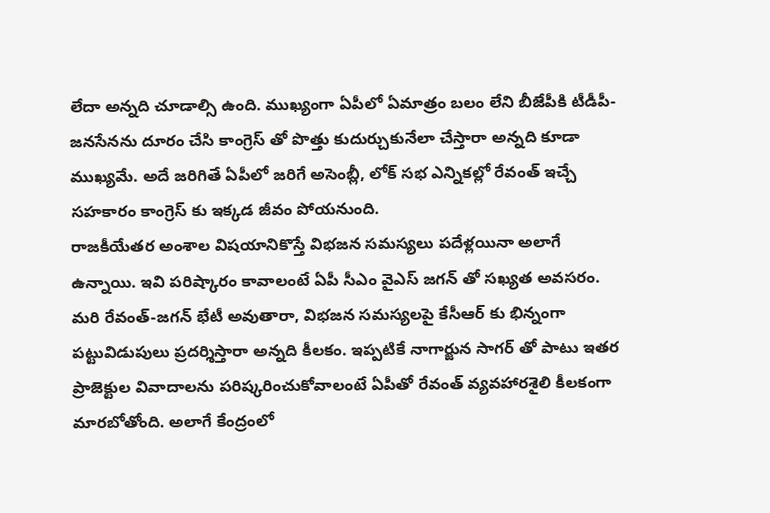లేదా అన్నది చూడాల్సి ఉంది. ముఖ్యంగా ఏపీలో ఏమాత్రం బలం లేని బీజేపీకి టీడీపీ-జనసేనను దూరం చేసి కాంగ్రెస్ తో పొత్తు కుదుర్చుకునేలా చేస్తారా అన్నది కూడా ముఖ్యమే. అదే జరిగితే ఏపీలో జరిగే అసెంబ్లీ, లోక్ సభ ఎన్నికల్లో రేవంత్ ఇచ్చే సహకారం కాంగ్రెస్ కు ఇక్కడ జీవం పోయనుంది.
రాజకీయేతర అంశాల విషయానికొస్తే విభజన సమస్యలు పదేళ్లయినా అలాగే ఉన్నాయి. ఇవి పరిష్కారం కావాలంటే ఏపీ సీఎం వైఎస్ జగన్ తో సఖ్యత అవసరం. మరి రేవంత్-జగన్ భేటీ అవుతారా, విభజన సమస్యలపై కేసీఆర్ కు భిన్నంగా పట్టువిడుపులు ప్రదర్శిస్తారా అన్నది కీలకం. ఇప్పటికే నాగార్జున సాగర్ తో పాటు ఇతర ప్రాజెక్టుల వివాదాలను పరిష్కరించుకోవాలంటే ఏపీతో రేవంత్ వ్యవహారశైలి కీలకంగా మారబోతోంది. అలాగే కేంద్రంలో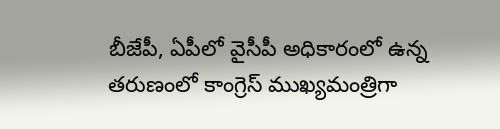బీజేపీ, ఏపీలో వైసీపీ అధికారంలో ఉన్న తరుణంలో కాంగ్రెస్ ముఖ్యమంత్రిగా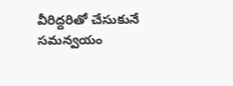వీరిద్దరితో చేసుకునే సమన్వయం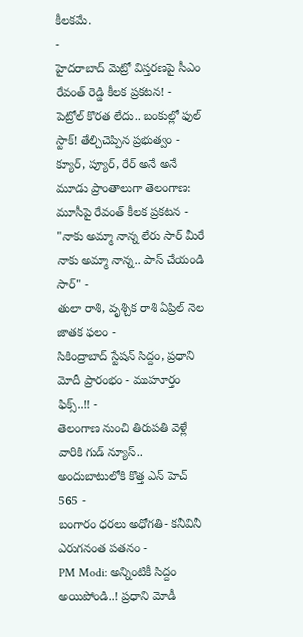కీలకమే.
-
హైదరాబాద్ మెట్రో విస్తరణపై సీఎం రేవంత్ రెడ్డి కీలక ప్రకటన! -
పెట్రోల్ కొరత లేదు.. బంకుల్లో ఫుల్ స్టాక్! తేల్చిచెప్పిన ప్రభుత్వం -
క్యూర్, ప్యూర్, రేర్ అనే అనే మూడు ప్రాంతాలుగా తెలంగాణ: మూసీపై రేవంత్ కీలక ప్రకటన -
"నాకు అమ్మా నాన్న లేరు సార్ మీరే నాకు అమ్మా నాన్న.. పాస్ చేయండి సార్" -
తులా రాశి, వృశ్చిక రాశి ఏప్రిల్ నెల జాతక ఫలం -
సికింద్రాబాద్ స్టేషన్ సిద్దం, ప్రధాని మోదీ ప్రారంభం - ముహూర్తం ఫిక్స్..!! -
తెలంగాణ నుంచి తిరుపతి వెళ్లే వారికి గుడ్ న్యూస్.. అందుబాటులోకి కొత్త ఎన్ హెచ్ 565 -
బంగారం ధరలు అధోగతి- కనీవినీ ఎరుగనంత పతనం -
PM Modi: అన్నింటికీ సిద్దం అయిపోండి..! ప్రధాని మోడీ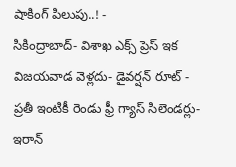షాకింగ్ పిలుపు..! -
సికింద్రాబాద్- విశాఖ ఎక్స్ ప్రెస్ ఇక విజయవాడ వెళ్లదు- డైవర్షన్ రూట్ -
ప్రతీ ఇంటికీ రెండు ఫ్రీ గ్యాస్ సిలెండర్లు-ఇరాన్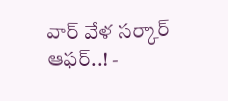వార్ వేళ సర్కార్ ఆఫర్..! -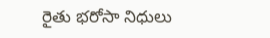రైతు భరోసా నిధులు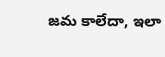జమ కాలేదా, ఇలా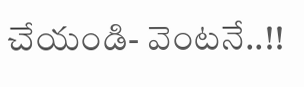చేయండి- వెంటనే..!!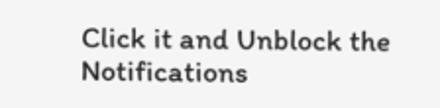Click it and Unblock the Notifications